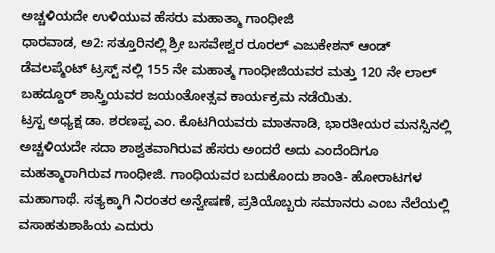ಅಚ್ಚಳಿಯದೇ ಉಳಿಯುವ ಹೆಸರು ಮಹಾತ್ಮಾ ಗಾಂಧೀಜಿ
ಧಾರವಾಡ, ಅ2: ಸತ್ತೂರಿನಲ್ಲಿ ಶ್ರೀ ಬಸವೇಶ್ವರ ರೂರಲ್ ಎಜುಕೇಶನ್ ಆಂಡ್ ಡೆವಲಪ್ಮೆಂಟ್ ಟ್ರಸ್ಟ್ ನಲ್ಲಿ 155 ನೇ ಮಹಾತ್ಮ ಗಾಂಧೀಜಿಯವರ ಮತ್ತು 120 ನೇ ಲಾಲ್ ಬಹದ್ದೂರ್ ಶಾಸ್ತ್ರಿಯವರ ಜಯಂತೋತ್ಸವ ಕಾರ್ಯಕ್ರಮ ನಡೆಯಿತು.
ಟ್ರಸ್ಟ ಅಧ್ಯಕ್ಷ ಡಾ. ಶರಣಪ್ಪ ಎಂ. ಕೊಟಗಿಯವರು ಮಾತನಾಡಿ, ಭಾರತೀಯರ ಮನಸ್ಸಿನಲ್ಲಿ ಅಚ್ಚಳಿಯದೇ ಸದಾ ಶಾಶ್ವತವಾಗಿರುವ ಹೆಸರು ಅಂದರೆ ಅದು ಎಂದೆಂದಿಗೂ ಮಹತ್ಮಾರಾಗಿರುವ ಗಾಂಧೀಜಿ. ಗಾಂಧಿಯವರ ಬದುಕೊಂದು ಶಾಂತಿ- ಹೋರಾಟಗಳ ಮಹಾಗಾಥೆ. ಸತ್ಯಕ್ಕಾಗಿ ನಿರಂತರ ಅನ್ವೇಷಣೆ, ಪ್ರತಿಯೊಬ್ಬರು ಸಮಾನರು ಎಂಬ ನೆಲೆಯಲ್ಲಿ ವಸಾಹತುಶಾಹಿಯ ಎದುರು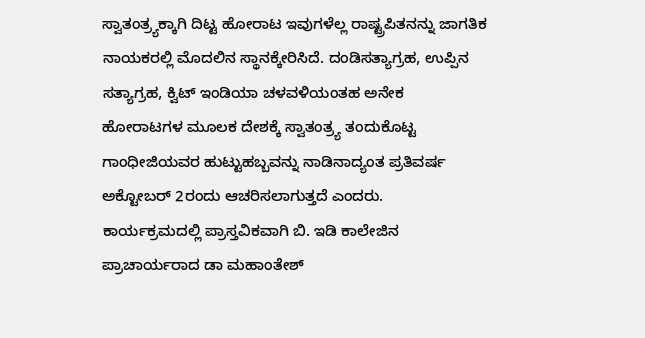ಸ್ವಾತಂತ್ರ್ಯಕ್ಕಾಗಿ ದಿಟ್ಟ ಹೋರಾಟ ಇವುಗಳೆಲ್ಲ ರಾಷ್ಟ್ರಪಿತನನ್ನು ಜಾಗತಿಕ ನಾಯಕರಲ್ಲಿ ಮೊದಲಿನ ಸ್ಥಾನಕ್ಕೇರಿಸಿದೆ. ದಂಡಿಸತ್ಯಾಗ್ರಹ, ಉಪ್ಪಿನ ಸತ್ಯಾಗ್ರಹ, ಕ್ವಿಟ್ ಇಂಡಿಯಾ ಚಳವಳಿಯಂತಹ ಅನೇಕ ಹೋರಾಟಗಳ ಮೂಲಕ ದೇಶಕ್ಕೆ ಸ್ವಾತಂತ್ರ್ಯ ತಂದುಕೊಟ್ಟ ಗಾಂಧೀಜಿಯವರ ಹುಟ್ಟುಹಬ್ಬವನ್ನು ನಾಡಿನಾದ್ಯಂತ ಪ್ರತಿವರ್ಷ ಅಕ್ಟೋಬರ್ 2ರಂದು ಆಚರಿಸಲಾಗುತ್ತದೆ ಎಂದರು.
ಕಾರ್ಯಕ್ರಮದಲ್ಲಿ ಪ್ರಾಸ್ತವಿಕವಾಗಿ ಬಿ. ಇಡಿ ಕಾಲೇಜಿನ ಪ್ರಾಚಾರ್ಯರಾದ ಡಾ ಮಹಾಂತೇಶ್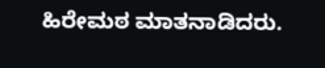ಹಿರೇಮಠ ಮಾತನಾಡಿದರು.